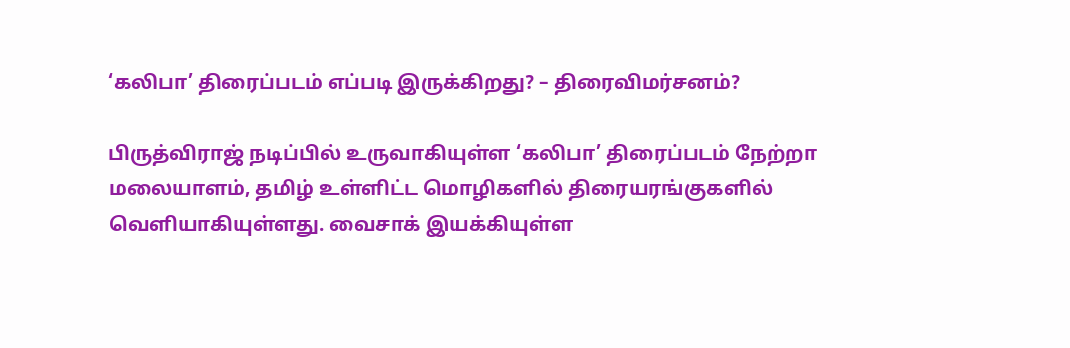‘கலிபா’ திரைப்படம் எப்படி இருக்கிறது? – திரைவிமர்சனம்?

பிருத்விராஜ் நடிப்பில் உருவாகியுள்ள ‘கலிபா’ திரைப்படம் நேற்றா மலையாளம், தமிழ் உள்ளிட்ட மொழிகளில் திரையரங்குகளில் வெளியாகியுள்ளது. வைசாக் இயக்கியுள்ள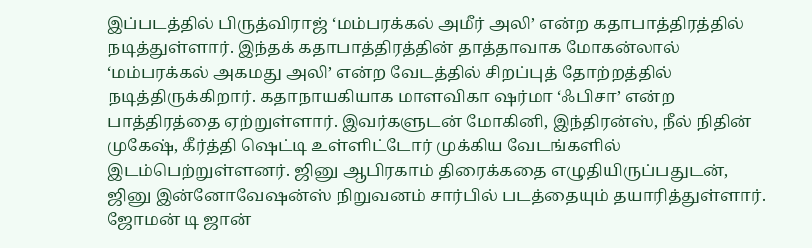இப்படத்தில் பிருத்விராஜ் ‘மம்பரக்கல் அமீர் அலி’ என்ற கதாபாத்திரத்தில் நடித்துள்ளார். இந்தக் கதாபாத்திரத்தின் தாத்தாவாக மோகன்லால் ‘மம்பரக்கல் அகமது அலி’ என்ற வேடத்தில் சிறப்புத் தோற்றத்தில் நடித்திருக்கிறார். கதாநாயகியாக மாளவிகா ஷர்மா ‘ஃபிசா’ என்ற பாத்திரத்தை ஏற்றுள்ளார். இவர்களுடன் மோகினி, இந்திரன்ஸ், நீல் நிதின் முகேஷ், கீர்த்தி ஷெட்டி உள்ளிட்டோர் முக்கிய வேடங்களில் இடம்பெற்றுள்ளனர். ஜினு ஆபிரகாம் திரைக்கதை எழுதியிருப்பதுடன், ஜினு இன்னோவேஷன்ஸ் நிறுவனம் சார்பில் படத்தையும் தயாரித்துள்ளார். ஜோமன் டி ஜான்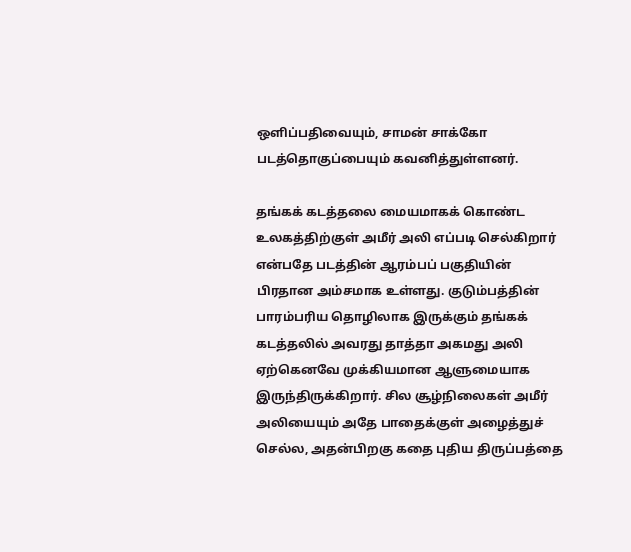ஒளிப்பதிவையும், சாமன் சாக்கோ படத்தொகுப்பையும் கவனித்துள்ளனர்.

தங்கக் கடத்தலை மையமாகக் கொண்ட உலகத்திற்குள் அமீர் அலி எப்படி செல்கிறார் என்பதே படத்தின் ஆரம்பப் பகுதியின் பிரதான அம்சமாக உள்ளது. குடும்பத்தின் பாரம்பரிய தொழிலாக இருக்கும் தங்கக் கடத்தலில் அவரது தாத்தா அகமது அலி ஏற்கெனவே முக்கியமான ஆளுமையாக இருந்திருக்கிறார். சில சூழ்நிலைகள் அமீர் அலியையும் அதே பாதைக்குள் அழைத்துச் செல்ல, அதன்பிறகு கதை புதிய திருப்பத்தை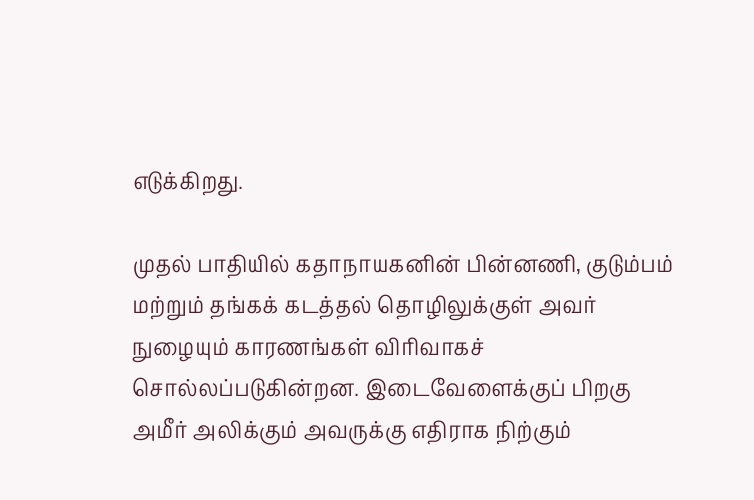எடுக்கிறது.

முதல் பாதியில் கதாநாயகனின் பின்னணி, குடும்பம் மற்றும் தங்கக் கடத்தல் தொழிலுக்குள் அவர் நுழையும் காரணங்கள் விரிவாகச் சொல்லப்படுகின்றன. இடைவேளைக்குப் பிறகு அமீர் அலிக்கும் அவருக்கு எதிராக நிற்கும்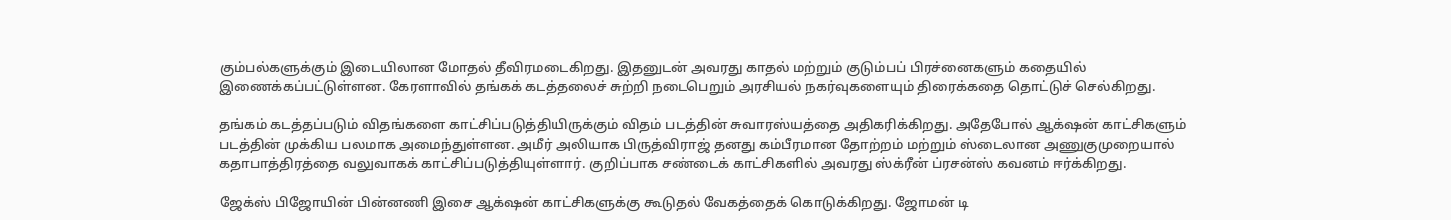கும்பல்களுக்கும் இடையிலான மோதல் தீவிரமடைகிறது. இதனுடன் அவரது காதல் மற்றும் குடும்பப் பிரச்னைகளும் கதையில் இணைக்கப்பட்டுள்ளன. கேரளாவில் தங்கக் கடத்தலைச் சுற்றி நடைபெறும் அரசியல் நகர்வுகளையும் திரைக்கதை தொட்டுச் செல்கிறது.

தங்கம் கடத்தப்படும் விதங்களை காட்சிப்படுத்தியிருக்கும் விதம் படத்தின் சுவாரஸ்யத்தை அதிகரிக்கிறது. அதேபோல் ஆக்‌ஷன் காட்சிகளும் படத்தின் முக்கிய பலமாக அமைந்துள்ளன. அமீர் அலியாக பிருத்விராஜ் தனது கம்பீரமான தோற்றம் மற்றும் ஸ்டைலான அணுகுமுறையால் கதாபாத்திரத்தை வலுவாகக் காட்சிப்படுத்தியுள்ளார். குறிப்பாக சண்டைக் காட்சிகளில் அவரது ஸ்க்ரீன் ப்ரசன்ஸ் கவனம் ஈர்க்கிறது.

ஜேக்ஸ் பிஜோயின் பின்னணி இசை ஆக்‌ஷன் காட்சிகளுக்கு கூடுதல் வேகத்தைக் கொடுக்கிறது. ஜோமன் டி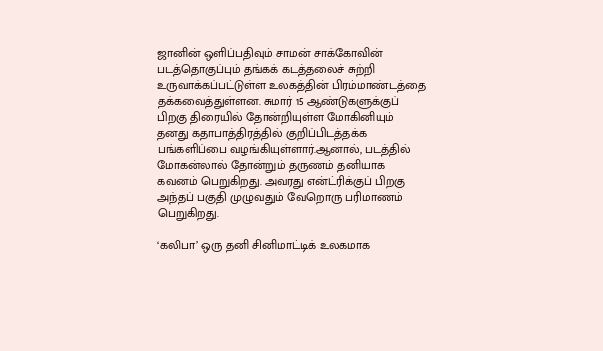ஜானின் ஒளிப்பதிவும் சாமன் சாக்கோவின் படத்தொகுப்பும் தங்கக் கடத்தலைச் சுற்றி உருவாக்கப்பட்டுள்ள உலகத்தின் பிரம்மாண்டத்தை தக்கவைத்துள்ளன. சுமார் 15 ஆண்டுகளுக்குப் பிறகு திரையில் தோன்றியுள்ள மோகினியும் தனது கதாபாத்திரத்தில் குறிப்பிடத்தக்க பங்களிப்பை வழங்கியுள்ளார்.ஆனால், படத்தில் மோகன்லால் தோன்றும் தருணம் தனியாக கவனம் பெறுகிறது. அவரது என்ட்ரிக்குப் பிறகு அந்தப் பகுதி முழுவதும் வேறொரு பரிமாணம் பெறுகிறது.

‘கலிபா’ ஒரு தனி சினிமாட்டிக் உலகமாக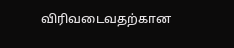விரிவடைவதற்கான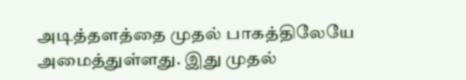அடித்தளத்தை முதல் பாகத்திலேயே அமைத்துள்ளது. இது முதல்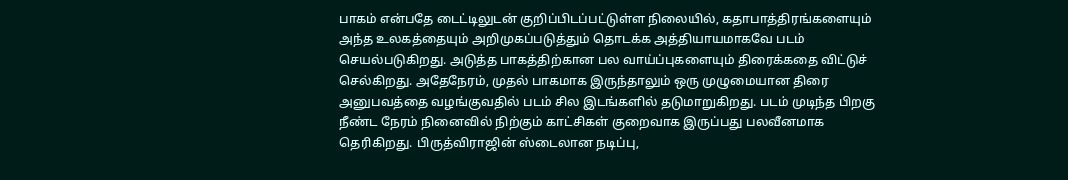பாகம் என்பதே டைட்டிலுடன் குறிப்பிடப்பட்டுள்ள நிலையில், கதாபாத்திரங்களையும் அந்த உலகத்தையும் அறிமுகப்படுத்தும் தொடக்க அத்தியாயமாகவே படம் செயல்படுகிறது. அடுத்த பாகத்திற்கான பல வாய்ப்புகளையும் திரைக்கதை விட்டுச் செல்கிறது. அதேநேரம், முதல் பாகமாக இருந்தாலும் ஒரு முழுமையான திரை அனுபவத்தை வழங்குவதில் படம் சில இடங்களில் தடுமாறுகிறது. படம் முடிந்த பிறகு நீண்ட நேரம் நினைவில் நிற்கும் காட்சிகள் குறைவாக இருப்பது பலவீனமாக தெரிகிறது. பிருத்விராஜின் ஸ்டைலான நடிப்பு,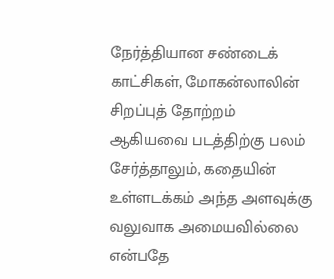நேர்த்தியான சண்டைக் காட்சிகள், மோகன்லாலின் சிறப்புத் தோற்றம் ஆகியவை படத்திற்கு பலம் சேர்த்தாலும், கதையின் உள்ளடக்கம் அந்த அளவுக்கு வலுவாக அமையவில்லை என்பதே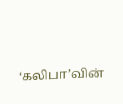‘கலிபா’வின்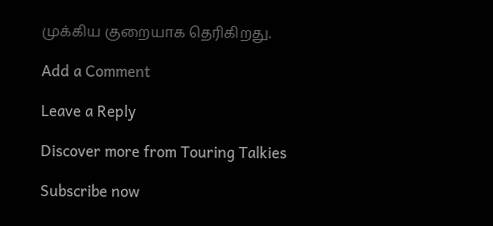முக்கிய குறையாக தெரிகிறது.

Add a Comment

Leave a Reply

Discover more from Touring Talkies

Subscribe now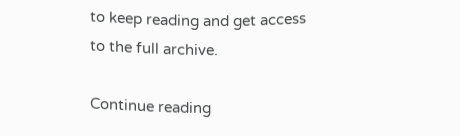to keep reading and get access to the full archive.

Continue reading